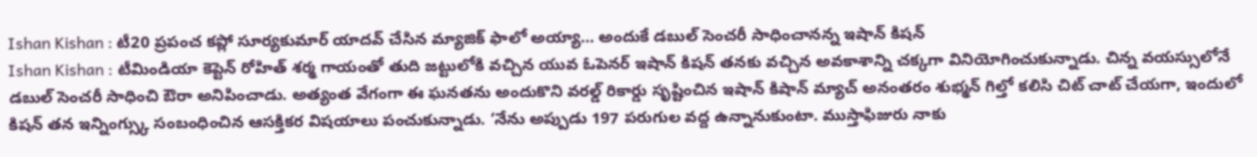Ishan Kishan : టీ20 ప్రపంచ కప్లో సూర్యకుమార్ యాదవ్ చేసిన మ్యాజిక్ ఫాలో అయ్యా… అందుకే డబుల్ సెంచరీ సాధించానన్న ఇషాన్ కిషన్
Ishan Kishan : టీమిండియా కెప్టెన్ రోహిత్ శర్మ గాయంతో తుది జట్టులోకి వచ్చిన యువ ఓపెనర్ ఇషాన్ కిషన్ తనకు వచ్చిన అవకాశాన్ని చక్కగా వినియోగించుకున్నాడు. చిన్న వయస్సులోనే డబుల్ సెంచరీ సాధించి ఔరా అనిపించాడు. అత్యంత వేగంగా ఈ ఘనతను అందుకొని వరల్డ్ రికార్డు సృష్టించిన ఇషాన్ కిషాన్ మ్యాచ్ అనంతరం శుభ్మన్ గిల్తో కలిసి చిట్ చాట్ చేయగా, ఇందులో కిషన్ తన ఇన్నింగ్స్కు సంబంధించిన ఆసక్తికర విషయాలు పంచుకున్నాడు. ‘నేను అప్పుడు 197 పరుగుల వద్ద ఉన్నానుకుంటా. ముస్తాఫిజురు నాకు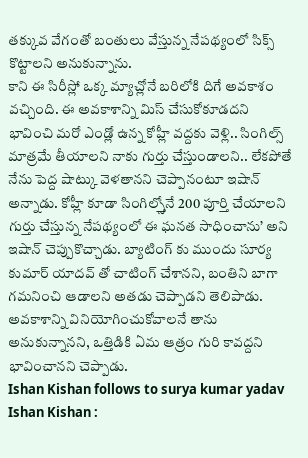తక్కువ వేగంతో బంతులు వేస్తున్న నేపథ్యంలో సిక్స్ కొట్టాలని అనుకున్నాను.
కాని ఈ సిరీస్లో ఒక్క మ్యాచ్లోనే బరిలోకి దిగే అవకాశం వచ్చింది. ఈ అవకాశాన్ని మిస్ చేసుకోకూడదని భావించి మరో ఎండ్లో ఉన్న కోహ్లీ వద్దకు వెళ్లి.. సింగిల్స్ మాత్రమే తీయాలని నాకు గుర్తు చేస్తుండాలని.. లేకపోతే నేను పెద్ద షాట్కు వెళతానని చెప్పానంటూ ఇషాన్ అన్నాడు. కోహ్లీ కూడా సింగిల్స్తోనే 200 పూర్తి చేయాలని గుర్తు చేస్తున్న నేపథ్యంలో ఈ ఘనత సాధించాను’ అని ఇషాన్ చెప్పుకొచ్చాడు. బ్యాటింగ్ కు ముందు సూర్య కుమార్ యాదవ్ తో చాటింగ్ చేశానని, బంతిని బాగా గమనించి ఆడాలని అతడు చెప్పాడని తెలిపాడు. అవకాశాన్ని వినియోగించుకోవాలనే తాను అనుకున్నానని, ఒత్తిడికి ఏమ ఆత్రం గురి కావద్దని భావించానని చెప్పాడు.
Ishan Kishan follows to surya kumar yadav
Ishan Kishan :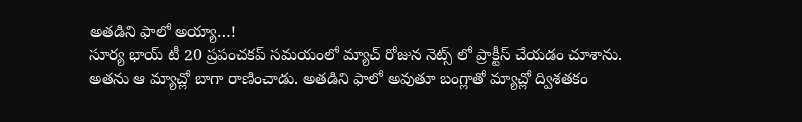అతడిని ఫాలో అయ్యా…!
సూర్య భాయ్ టీ 20 ప్రపంచకప్ సమయంలో మ్యాచ్ రోజున నెట్స్ లో ప్రాక్టీస్ చేయడం చూశాను. అతను ఆ మ్యాచ్లో బాగా రాణించాడు. అతడిని ఫాలో అవుతూ బంగ్లాతో మ్యాచ్లో ద్విశతకం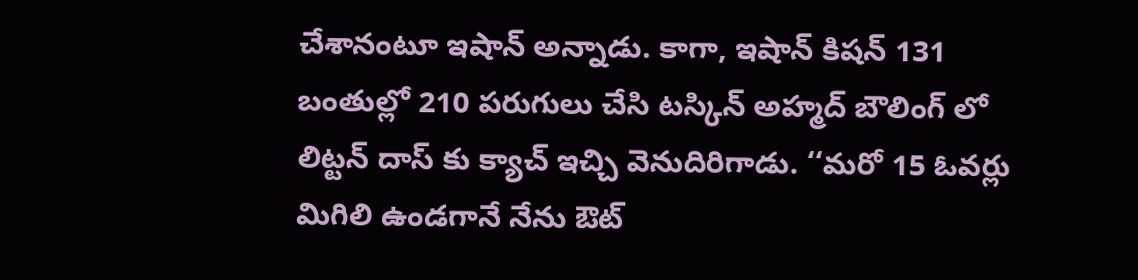చేశానంటూ ఇషాన్ అన్నాడు. కాగా, ఇషాన్ కిషన్ 131 బంతుల్లో 210 పరుగులు చేసి టస్కిన్ అహ్మద్ బౌలింగ్ లో లిట్టన్ దాస్ కు క్యాచ్ ఇచ్చి వెనుదిరిగాడు. ‘‘మరో 15 ఓవర్లు మిగిలి ఉండగానే నేను ఔట్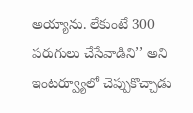అయ్యాను. లేకుంటే 300 పరుగులు చేసేవాడిని’’ అని ఇంటర్వ్యూలో చెప్పుకొచ్చాడు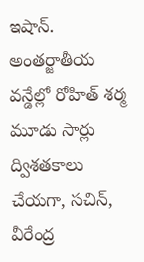ఇషాన్. అంతర్జాతీయ వన్డేల్లో రోహిత్ శర్మ మూడు సార్లు ద్విశతకాలు చేయగా, సచిన్, వీరేంద్ర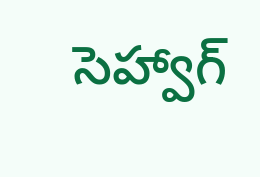సెహ్వాగ్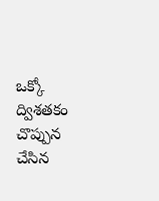ఒక్కో ద్విశతకం చొప్పున చేసిన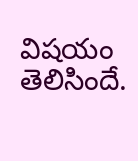విషయం తెలిసిందే.